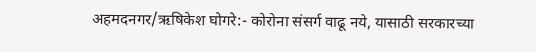अहमदनगर/ऋषिकेश घोगरे:- कोरोना संसर्ग वाढू नये, यासाठी सरकारच्या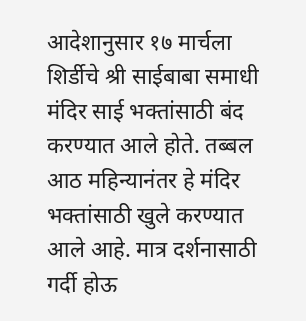आदेशानुसार १७ मार्चला शिर्डीचे श्री साईबाबा समाधी मंदिर साई भक्तांसाठी बंद करण्यात आले होते. तब्बल आठ महिन्यानंतर हे मंदिर भक्तांसाठी खुले करण्यात आले आहे. मात्र दर्शनासाठी गर्दी होऊ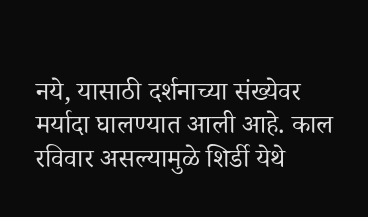नये, यासाठी दर्शनाच्या संख्येवर मर्यादा घालण्यात आली आहे. काल रविवार असल्यामुळे शिर्डी येथे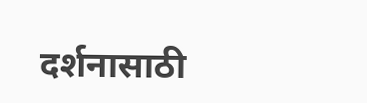दर्शनासाठी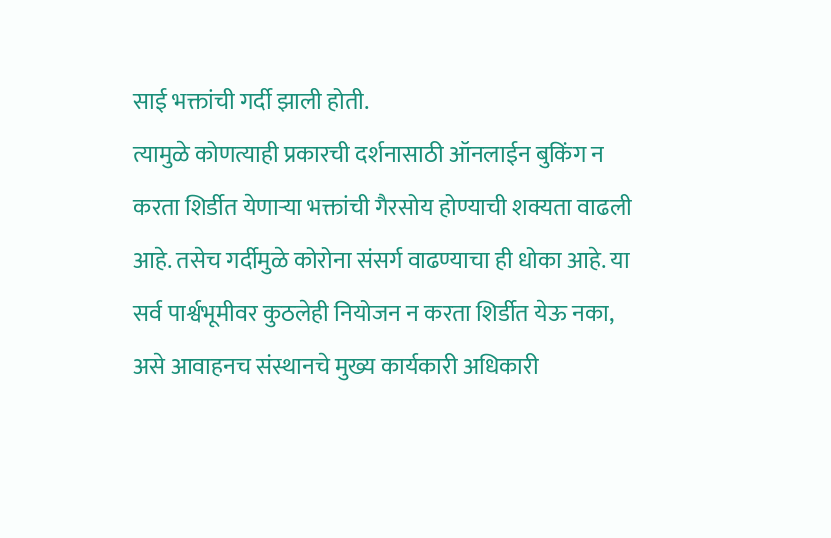साई भक्तांची गर्दी झाली होती.
त्यामुळे कोणत्याही प्रकारची दर्शनासाठी ऑनलाईन बुकिंग न करता शिर्डीत येणाऱ्या भक्तांची गैरसोय होण्याची शक्यता वाढली आहे. तसेच गर्दीमुळे कोरोना संसर्ग वाढण्याचा ही धोका आहे. या सर्व पार्श्वभूमीवर कुठलेही नियोजन न करता शिर्डीत येऊ नका, असे आवाहनच संस्थानचे मुख्य कार्यकारी अधिकारी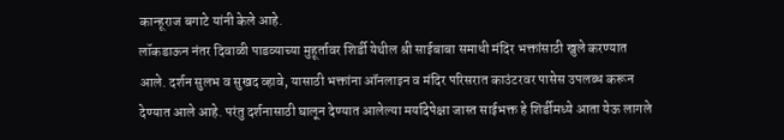कान्हूराज बगाटे यांनी केले आहे.
लॉकडाऊन नंतर दिवाळी पाडव्याच्या मुहूर्तावर शिर्डी येथील श्री साईबाबा समाधी मंदिर भक्तांसाठी खुले करण्यात आले. दर्शन सुलभ व सुखद व्हावे, यासाठी भक्तांना ऑनलाइन व मंदिर परिसरात काउंटरवर पासेस उपलब्ध करून देण्यात आले आहे. परंतु दर्शनासाठी घालून देण्यात आलेल्या मर्यादेपेक्षा जास्त साईभक्त हे शिर्डीमध्ये आता येऊ लागले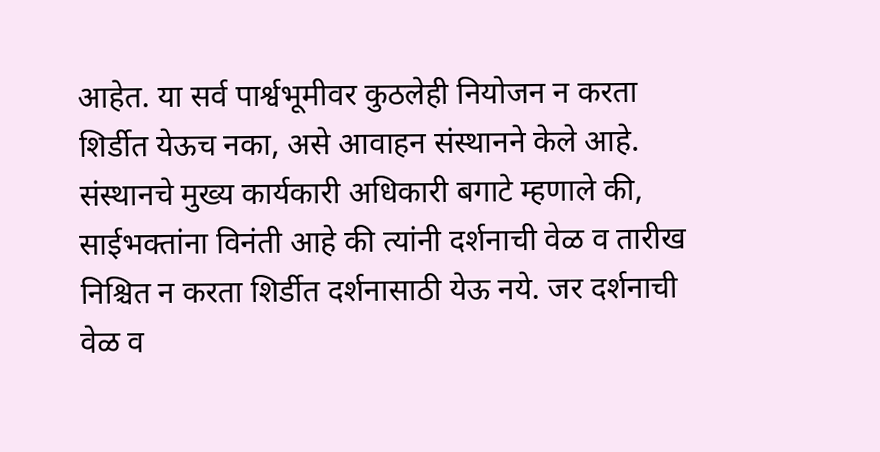आहेत. या सर्व पार्श्वभूमीवर कुठलेही नियोजन न करता शिर्डीत येऊच नका, असे आवाहन संस्थानने केले आहे.
संस्थानचे मुख्य कार्यकारी अधिकारी बगाटे म्हणाले की, साईभक्तांना विनंती आहे की त्यांनी दर्शनाची वेळ व तारीख निश्चित न करता शिर्डीत दर्शनासाठी येऊ नये. जर दर्शनाची वेळ व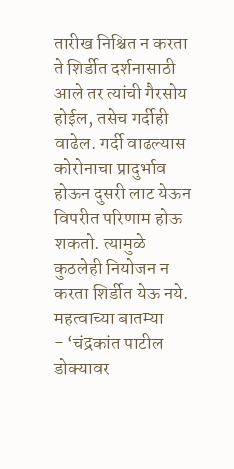तारीख निश्चित न करता ते शिर्डीत दर्शनासाठी आले तर त्यांची गैरसोय होईल, तसेच गर्दीही वाढेल. गर्दी वाढल्यास कोरोनाचा प्रादुर्भाव होऊन दुसरी लाट येऊन विपरीत परिणाम होऊ शकतो. त्यामुळे कुठलेही नियोजन न करता शिर्डीत येऊ नये.
महत्वाच्या बातम्या
- ‘चंद्रकांत पाटील डोक्यावर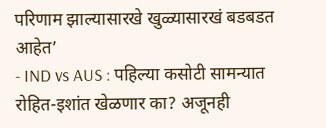परिणाम झाल्यासारखे खुळ्यासारखं बडबडत आहेत’
- IND vs AUS : पहिल्या कसोटी सामन्यात रोहित-इशांत खेळणार का? अजूनही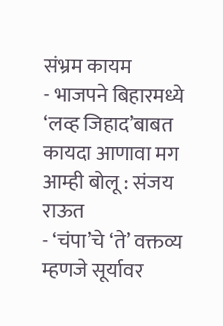संभ्रम कायम
- भाजपने बिहारमध्ये ‘लव्ह जिहाद’बाबत कायदा आणावा मग आम्ही बोलू : संजय राऊत
- ‘चंपा’चे ‘ते’ वक्तव्य म्हणजे सूर्यावर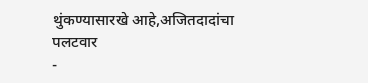थुंकण्यासारखे आहे,अजितदादांचा पलटवार
-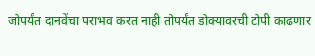जोपर्यंत दानवेंचा पराभव करत नाही तोपर्यंत डोक्यावरची टोपी काढणार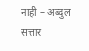नाही – अब्दुल सत्तार